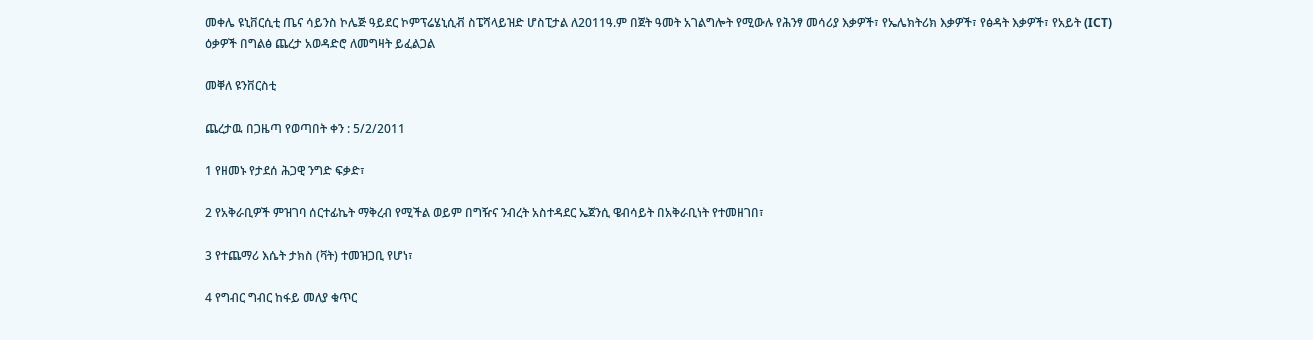መቀሌ ዩኒቨርሲቲ ጤና ሳይንስ ኮሌጅ ዓይደር ኮምፕሬሄኒሲቭ ስፔሻላይዝድ ሆስፒታል ለ2011ዓ.ም በጀት ዓመት አገልግሎት የሚውሉ የሕንፃ መሳሪያ እቃዎች፣ የኤሌክትሪክ እቃዎች፣ የፅዳት እቃዎች፣ የአይት (ICT) ዕቃዎች በግልፅ ጨረታ አወዳድሮ ለመግዛት ይፈልጋል

መቐለ ዩንቨርስቲ

ጨረታዉ በጋዜጣ የወጣበት ቀን : 5/2/2011

1 የዘመኑ የታደሰ ሕጋዊ ንግድ ፍቃድ፣

2 የአቅራቢዎች ምዝገባ ሰርተፊኬት ማቅረብ የሚችል ወይም በግዥና ንብረት አስተዳደር ኤጀንሲ ዌብሳይት በአቅራቢነት የተመዘገበ፣

3 የተጨማሪ እሴት ታክስ (ቫት) ተመዝጋቢ የሆነ፣

4 የግብር ግብር ከፋይ መለያ ቁጥር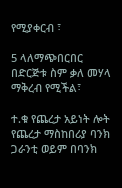የሚያቀርብ ፣

5 ላለማጭበርበር በድርጅቱ ስም ቃለ መሃላ ማቅረብ የሚችል፣

ተ.ቁ የጨረታ አይነት ሎት የጨረታ ማስከበሪያ ባንክ ጋራንቲ ወይም በባንክ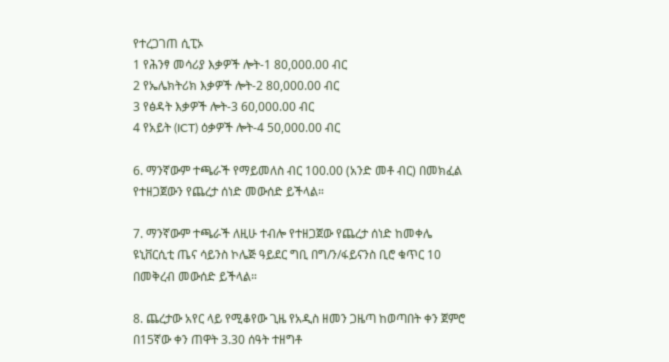የተረጋገጠ ሲፒኦ
1 የሕንፃ መሳሪያ እቃዎች ሎት-1 80,000.00 ብር
2 የኤሌክትሪክ እቃዎች ሎት-2 80,000.00 ብር
3 የፅዳት እቃዎች ሎት-3 60,000.00 ብር
4 የአይት (ICT) ዕቃዎች ሎት-4 50,000.00 ብር

6. ማንኛውም ተጫራች የማይመለስ ብር 100.00 (አንድ መቶ ብር) በመክፈል የተዘጋጀውን የጨረታ ሰነድ መውሰድ ይችላል።

7. ማንኛውም ተጫራች ለዚሁ ተብሎ የተዘጋጀው የጨረታ ሰነድ ከመቀሌ ዩኒቨርሲቲ ጤና ሳይንስ ኮሌጅ ዓይደር ግቢ በግ/ን/ፋይናንስ ቢሮ ቁጥር 10 በመቅረብ መውሰድ ይችላል።

8. ጨረታው አየር ላይ የሚቆየው ጊዜ የአዲስ ዘመን ጋዜጣ ከወጣበት ቀን ጀምሮ በ15ኛው ቀን ጠዋት 3.30 ሰዓት ተዘግቶ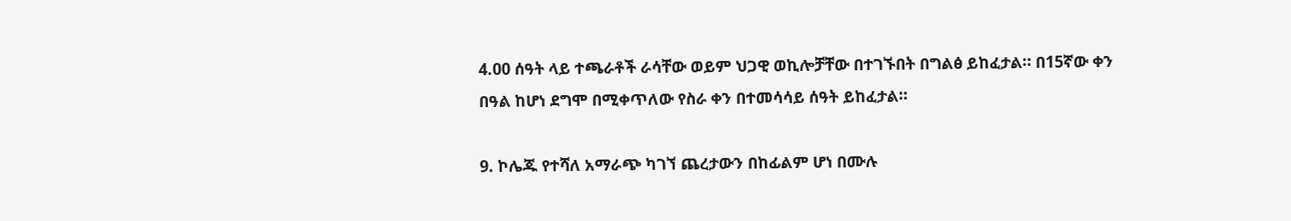4.00 ሰዓት ላይ ተጫራቶች ራሳቸው ወይም ህጋዊ ወኪሎቻቸው በተገኙበት በግልፅ ይከፈታል። በ15ኛው ቀን በዓል ከሆነ ደግሞ በሚቀጥለው የስራ ቀን በተመሳሳይ ሰዓት ይከፈታል።

9. ኮሌጁ የተሻለ አማራጭ ካገኘ ጨረታውን በከፊልም ሆነ በሙሉ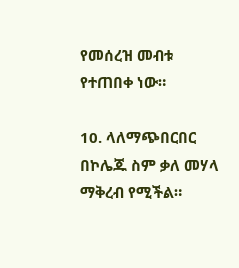የመሰረዝ መብቱ የተጠበቀ ነው።

10. ላለማጭበርበር በኮሌጁ ስም ቃለ መሃላ ማቅረብ የሚችል።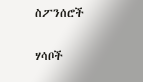ስፖንሰሮች

ሃሳቦች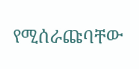የሚሰራጩባቸው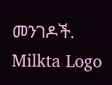መንገዶች.
Milkta Logo